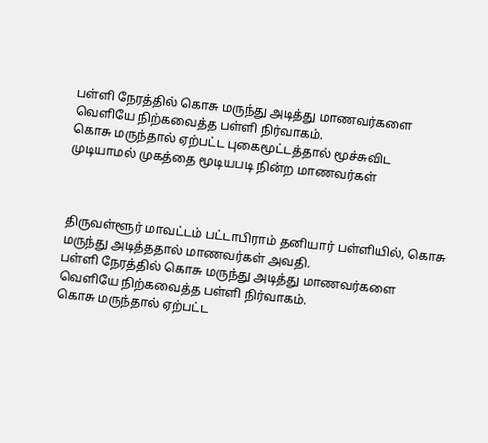பள்ளி நேரத்தில் கொசு மருந்து அடித்து மாணவர்களை வெளியே நிற்கவைத்த பள்ளி நிர்வாகம்.
கொசு மருந்தால் ஏற்பட்ட புகைமூட்டத்தால் மூச்சுவிட முடியாமல் முகத்தை மூடியபடி நின்ற மாணவர்கள்



திருவள்ளூர் மாவட்டம் பட்டாபிராம் தனியார் பள்ளியில், கொசு மருந்து அடித்ததால் மாணவர்கள் அவதி.
பள்ளி நேரத்தில் கொசு மருந்து அடித்து மாணவர்களை வெளியே நிற்கவைத்த பள்ளி நிர்வாகம்.
கொசு மருந்தால் ஏற்பட்ட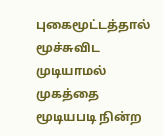புகைமூட்டத்தால் மூச்சுவிட முடியாமல் முகத்தை மூடியபடி நின்ற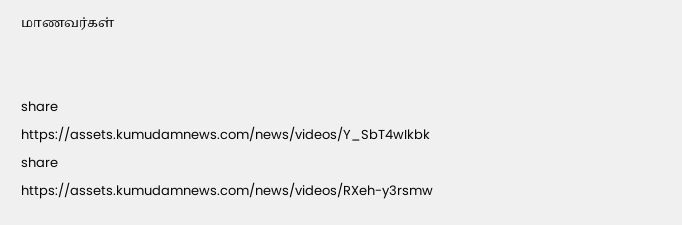மாணவர்கள்


share
https://assets.kumudamnews.com/news/videos/Y_SbT4wIkbk
share
https://assets.kumudamnews.com/news/videos/RXeh-y3rsmw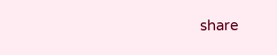share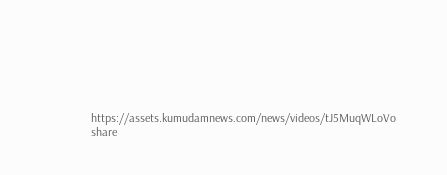https://assets.kumudamnews.com/news/videos/tJ5MuqWLoVo
share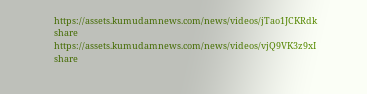https://assets.kumudamnews.com/news/videos/jTao1JCKRdk
share
https://assets.kumudamnews.com/news/videos/vjQ9VK3z9xI
share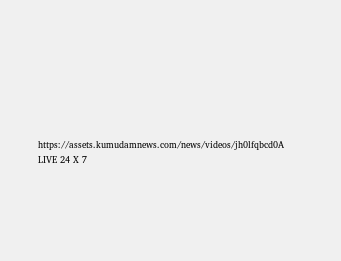https://assets.kumudamnews.com/news/videos/jh0lfqbcd0A
LIVE 24 X 7